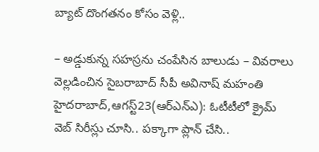బ్యాట్ దొంగతనం కోసం వెళ్లి..

– అడ్డుకున్న సహస్రను చంపేసిన బాలుడు – వివరాలు వెల్లడించిన సైబరాబాద్ సీపీ అవినాష్ మహంతి హైదరాబాద్,ఆగస్ట్23(ఆర్ఎన్ఎ): ఓటీటీలో క్రైమ్ వెబ్ సిరీస్లు చూసి.. పక్కాగా ప్లాన్ చేసి..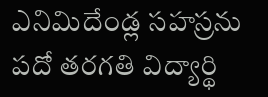ఎనిమిదేండ్ల సహస్రను పదో తరగతి విద్యార్థి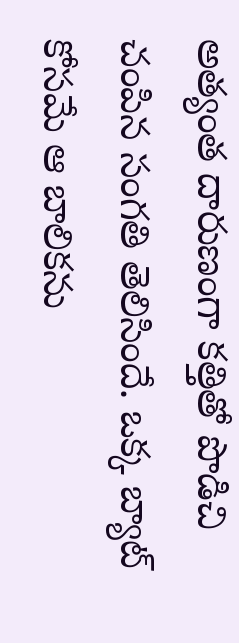అత్యంత దారుణంగా కత్తితో పొడిచి చంపిన సంగతి తెలిసిందే. ఒక్క బ్యాట్ కోసమే ఆ బాలికను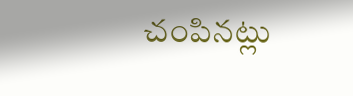చంపినట్లు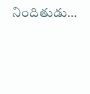నిందితుడు…